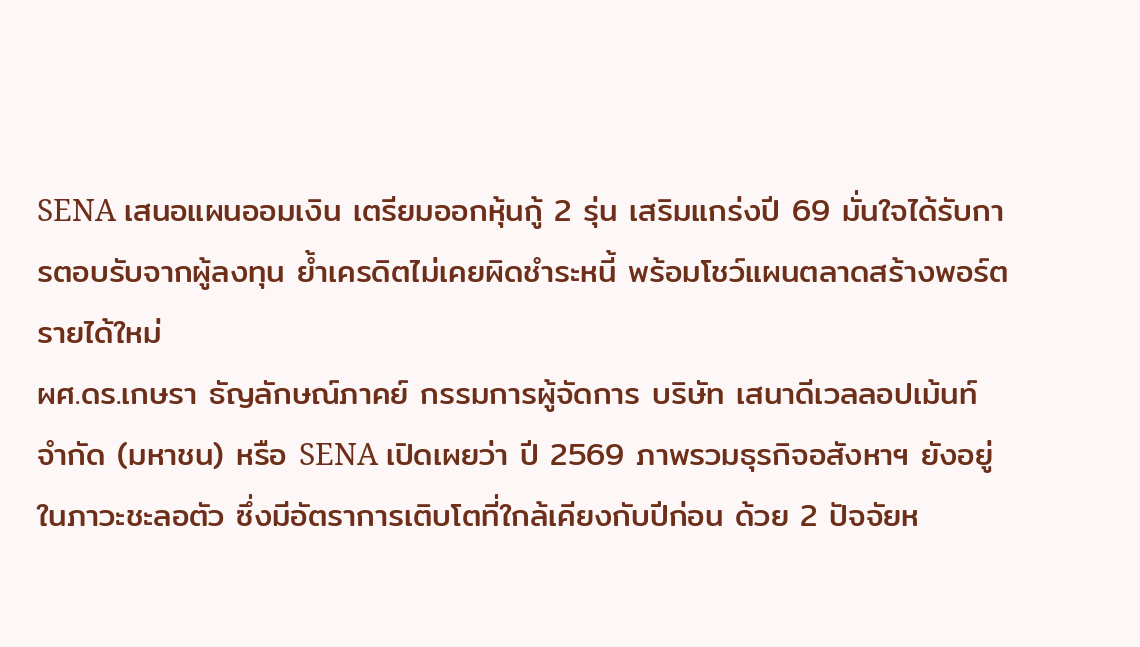SENA เสนอแผนออมเงิน เตรียมออกหุ้นกู้ 2 รุ่น เสริมแกร่งปี 69 มั่นใจได้รับการตอบรับจากผู้ลงทุน ย้ำเครดิตไม่เคยผิดชำระหนี้ พร้อมโชว์แผนตลาดสร้างพอร์ตรายได้ใหม่
ผศ.ดร.เกษรา ธัญลักษณ์ภาคย์ กรรมการผู้จัดการ บริษัท เสนาดีเวลลอปเม้นท์ จำกัด (มหาชน) หรือ SENA เปิดเผยว่า ปี 2569 ภาพรวมธุรกิจอสังหาฯ ยังอยู่ในภาวะชะลอตัว ซึ่งมีอัตราการเติบโตที่ใกล้เคียงกับปีก่อน ด้วย 2 ปัจจัยห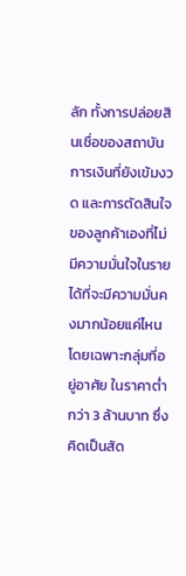ลัก ทั้งการปล่อยสินเชื่อของสถาบันการเงินที่ยังเข้มงวด และการตัดสินใจของลูกค้าเองที่ไม่มีความมั่นใจในรายได้ที่จะมีความมั่นคงมากน้อยแค่ไหน โดยเฉพาะกลุ่มที่อยู่อาศัย ในราคาต่ำกว่า 3 ล้านบาท ซึ่งคิดเป็นสัด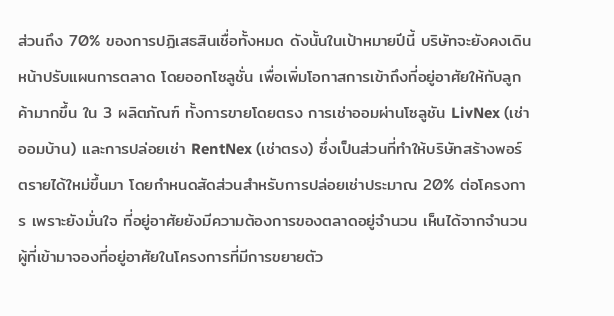ส่วนถึง 70% ของการปฏิเสธสินเชื่อทั้งหมด ดังนั้นในเป้าหมายปีนี้ บริษัทจะยังคงเดินหน้าปรับแผนการตลาด โดยออกโซลูชั่น เพื่อเพิ่มโอกาสการเข้าถึงที่อยู่อาศัยให้กับลูกค้ามากขึ้น ใน 3 ผลิตภัณฑ์ ทั้งการขายโดยตรง การเช่าออมผ่านโซลูชัน LivNex (เช่าออมบ้าน) และการปล่อยเช่า RentNex (เช่าตรง) ซึ่งเป็นส่วนที่ทำให้บริษัทสร้างพอร์ตรายได้ใหม่ขึ้นมา โดยกำหนดสัดส่วนสำหรับการปล่อยเช่าประมาณ 20% ต่อโครงการ เพราะยังมั่นใจ ที่อยู่อาศัยยังมีความต้องการของตลาดอยู่จำนวน เห็นได้จากจำนวนผู้ที่เข้ามาจองที่อยู่อาศัยในโครงการที่มีการขยายตัว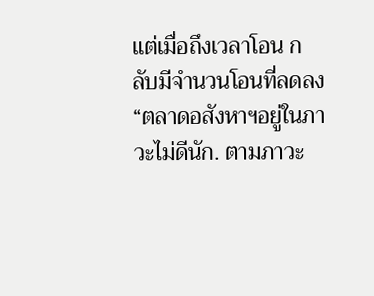แต่เมื่อถึงเวลาโอน กลับมีจำนวนโอนที่ลดลง
“ตลาดอสังหาฯอยู่ในภาวะไม่ดีนัก. ตามภาวะ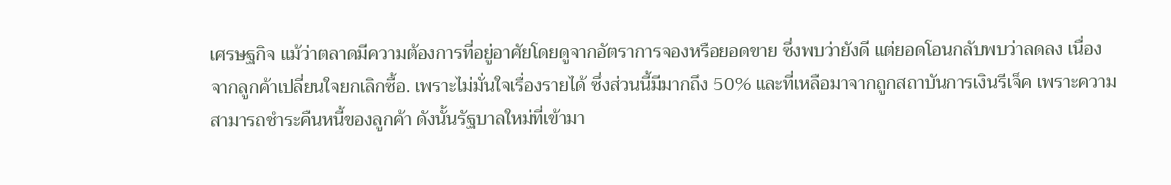เศรษฐกิจ แม้ว่าตลาดมีความต้องการที่อยู่อาศัยโดยดูจากอัตราการจองหรือยอดขาย ซึ่งพบว่ายังดี แต่ยอดโอนกลับพบว่าลดลง เนื่องจากลูกค้าเปลี่ยนใจยกเลิกซื้อ. เพราะไม่มั่นใจเรื่องรายได้ ซึ่งส่วนนี้มีมากถึง 50% และที่เหลือมาจากถูกสถาบันการเงินรีเจ็ค เพราะความสามารถชำระคืนหนี้ของลูกค้า ดังนั้นรัฐบาลใหม่ที่เข้ามา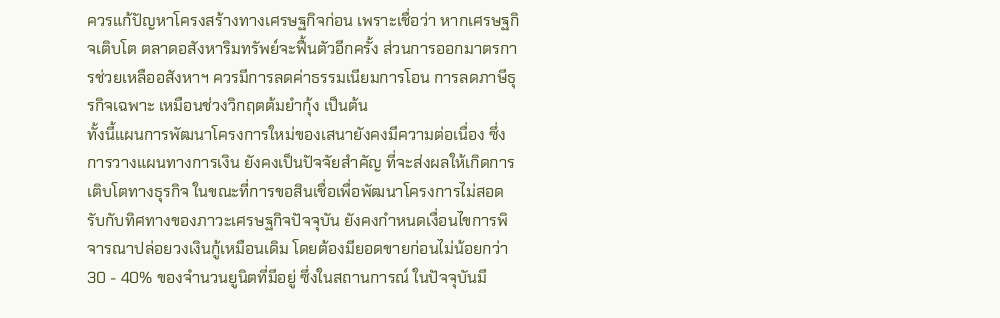ควรแก้ปัญหาโครงสร้างทางเศรษฐกิจก่อน เพราะเชื่อว่า หากเศรษฐกิจเติบโต ตลาดอสังหาริมทรัพย์จะฟื้นตัวอีกครั้ง ส่วนการออกมาตรการช่วยเหลืออสังหาฯ ควรมีการลดค่าธรรมเนียมการโอน การลดภาษีธุรกิจเฉพาะ เหมือนช่วงวิกฤตต้มยำกุ้ง เป็นต้น
ทั้งนี้แผนการพัฒนาโครงการใหม่ของเสนายังคงมีความต่อเนื่อง ซึ่งการวางแผนทางการเงิน ยังคงเป็นปัจจัยสำคัญ ที่จะส่งผลให้เกิดการเติบโตทางธุรกิจ ในขณะที่การขอสินเชื่อเพื่อพัฒนาโครงการไม่สอดรับกับทิศทางของภาวะเศรษฐกิจปัจจุบัน ยังคงกำหนดเงื่อนไขการพิจารณาปล่อยวงเงินกู้เหมือนเดิม โดยต้องมียอดขายก่อนไม่น้อยกว่า 30 - 40% ของจำนวนยูนิตที่มีอยู่ ซึ่งในสถานการณ์ ในปัจจุบันมี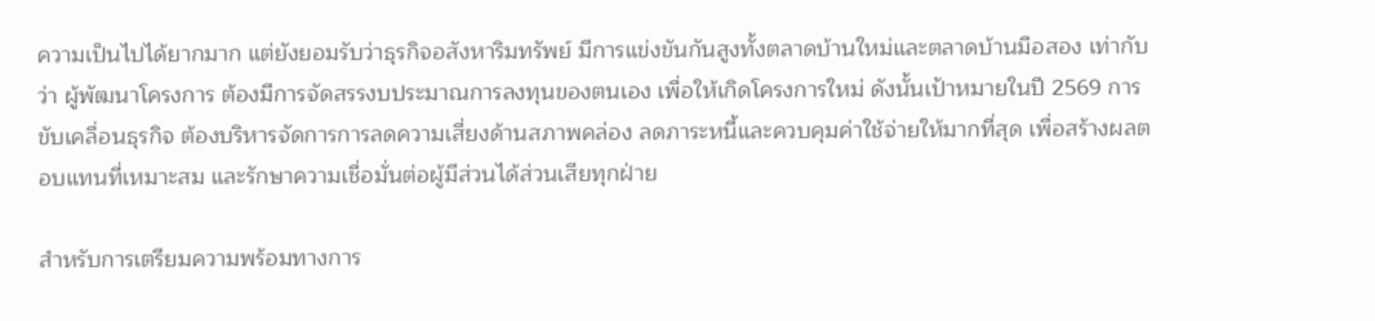ความเป็นไปได้ยากมาก แต่ยังยอมรับว่าธุรกิจอสังหาริมทรัพย์ มีการแข่งขันกันสูงทั้งตลาดบ้านใหม่และตลาดบ้านมือสอง เท่ากับว่า ผู้พัฒนาโครงการ ต้องมีการจัดสรรงบประมาณการลงทุนของตนเอง เพื่อให้เกิดโครงการใหม่ ดังนั้นเป้าหมายในปี 2569 การขับเคลื่อนธุรกิจ ต้องบริหารจัดการการลดความเสี่ยงด้านสภาพคล่อง ลดภาระหนี้และควบคุมค่าใช้จ่ายให้มากที่สุด เพื่อสร้างผลตอบแทนที่เหมาะสม และรักษาความเชื่อมั่นต่อผู้มีส่วนได้ส่วนเสียทุกฝ่าย

สำหรับการเตรียมความพร้อมทางการ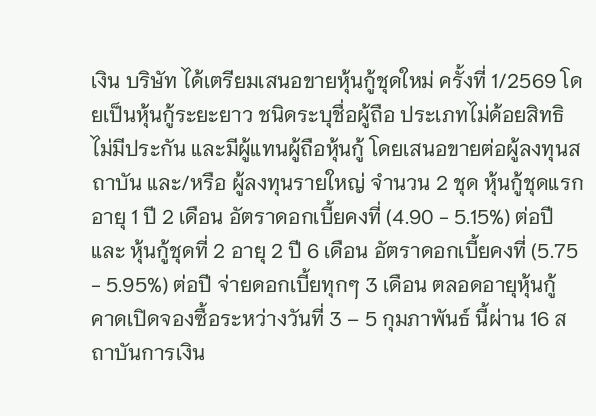เงิน บริษัท ได้เตรียมเสนอขายหุ้นกู้ชุดใหม่ ครั้งที่ 1/2569 โดยเป็นหุ้นกู้ระยะยาว ชนิดระบุชื่อผู้ถือ ประเภทไม่ด้อยสิทธิ ไม่มีประกัน และมีผู้แทนผู้ถือหุ้นกู้ โดยเสนอขายต่อผู้ลงทุนสถาบัน และ/หรือ ผู้ลงทุนรายใหญ่ จำนวน 2 ชุด หุ้นกู้ชุดแรกอายุ 1 ปี 2 เดือน อัตราดอกเบี้ยคงที่ (4.90 - 5.15%) ต่อปี และ หุ้นกู้ชุดที่ 2 อายุ 2 ปี 6 เดือน อัตราดอกเบี้ยคงที่ (5.75 - 5.95%) ต่อปี จ่ายดอกเบี้ยทุกๆ 3 เดือน ตลอดอายุหุ้นกู้ คาดเปิดจองซื้อระหว่างวันที่ 3 – 5 กุมภาพันธ์ นี้ผ่าน 16 สถาบันการเงิน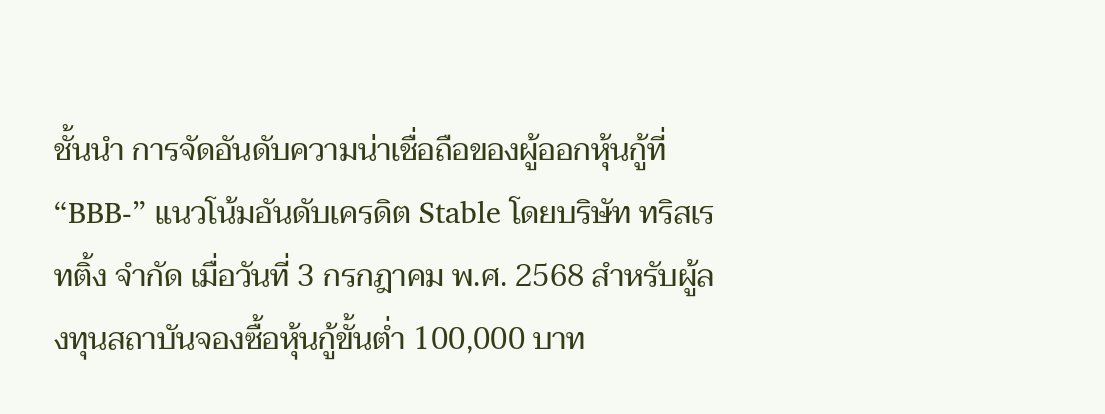ชั้นนำ การจัดอันดับความน่าเชื่อถือของผู้ออกหุ้นกู้ที่ “BBB-” แนวโน้มอันดับเครดิต Stable โดยบริษัท ทริสเรทติ้ง จำกัด เมื่อวันที่ 3 กรกฎาคม พ.ศ. 2568 สำหรับผู้ลงทุนสถาบันจองซื้อหุ้นกู้ขั้นต่ำ 100,000 บาท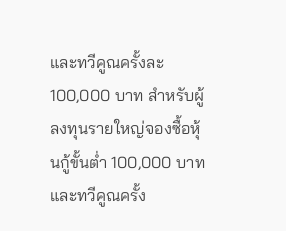และทวีคูณครั้งละ 100,000 บาท สำหรับผู้ลงทุนรายใหญ่จองซื้อหุ้นกู้ขั้นต่ำ 100,000 บาท และทวีคูณครั้ง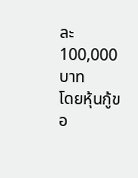ละ 100,000 บาท
โดยหุ้นกู้ขอ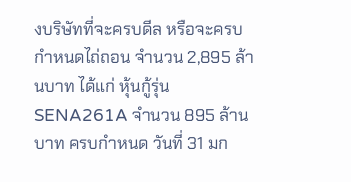งบริษัทที่จะครบดีล หรือจะครบกำหนดไถ่ถอน จำนวน 2,895 ล้านบาท ได้แก่ หุ้นกู้รุ่น SENA261A จำนวน 895 ล้านบาท ครบกำหนด วันที่ 31 มก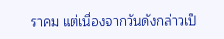ราคม แต่เนื่องจากวันดังกล่าวเป็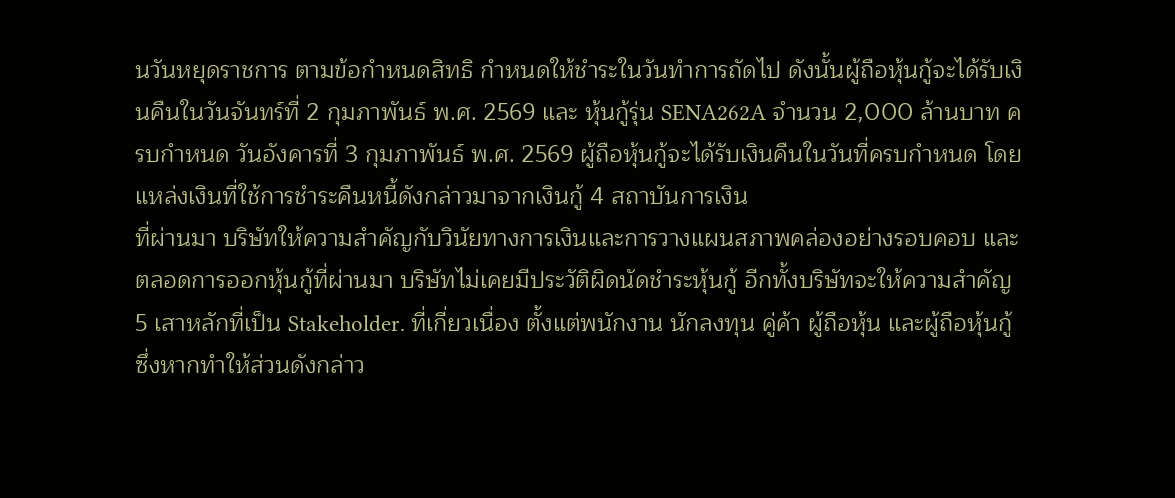นวันหยุดราชการ ตามข้อกำหนดสิทธิ กำหนดให้ชำระในวันทำการถัดไป ดังนั้นผู้ถือหุ้นกู้จะได้รับเงินคืนในวันจันทร์ที่ 2 กุมภาพันธ์ พ.ศ. 2569 และ หุ้นกู้รุ่น SENA262A จำนวน 2,000 ล้านบาท ครบกำหนด วันอังคารที่ 3 กุมภาพันธ์ พ.ศ. 2569 ผู้ถือหุ้นกู้จะได้รับเงินคืนในวันที่ครบกำหนด โดยแหล่งเงินที่ใช้การชำระคืนหนี้ดังกล่าวมาจากเงินกู้ 4 สถาบันการเงิน
ที่ผ่านมา บริษัทให้ความสำคัญกับวินัยทางการเงินและการวางแผนสภาพคล่องอย่างรอบคอบ และตลอดการออกหุ้นกู้ที่ผ่านมา บริษัทไม่เคยมีประวัติผิดนัดชำระหุ้นกู้ อีกทั้งบริษัทจะให้ความสำคัญ 5 เสาหลักที่เป็น Stakeholder. ที่เกี่ยวเนื่อง ตั้งแต่พนักงาน นักลงทุน คู่ค้า ผู้ถือหุ้น และผู้ถือหุ้นกู้ ซึ่งหากทำให้ส่วนดังกล่าว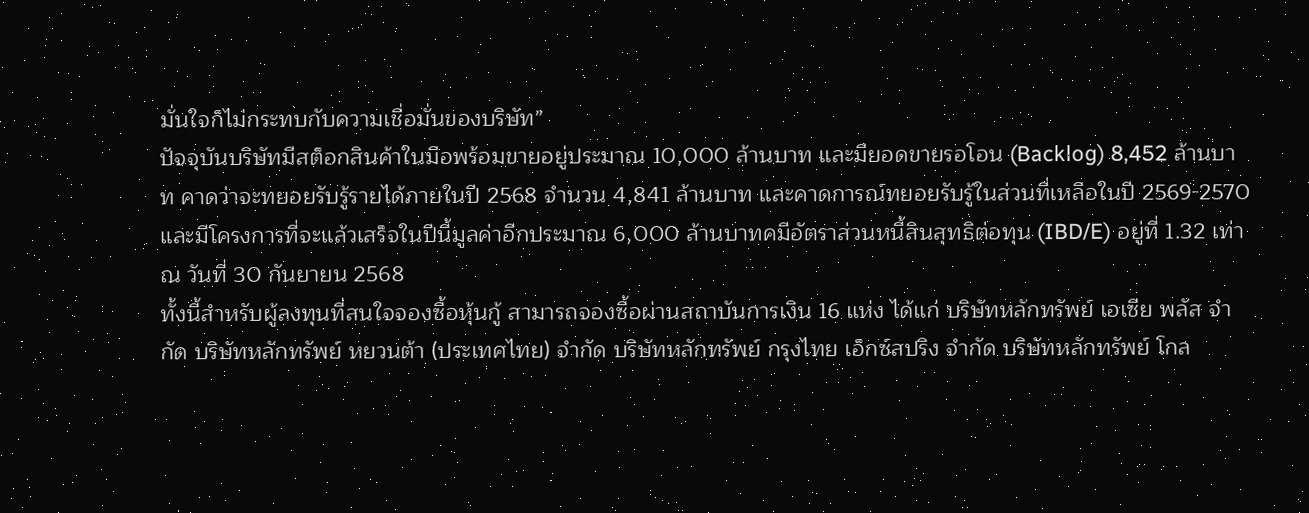มั่นใจก็ไม่กระทบกับความเชื่อมั่นของบริษัท”
ปัจจุบันบริษัทมีสต็อกสินค้าในมือพร้อมขายอยู่ประมาณ 10,000 ล้านบาท และมียอดขายรอโอน (Backlog) 8,452 ล้านบาท คาดว่าจะทยอยรับรู้รายได้ภายในปี 2568 จำนวน 4,841 ล้านบาท และคาดการณ์ทยอยรับรู้ในส่วนที่เหลือในปี 2569-2570 และมีโครงการที่จะแล้วเสร็จในปีนี้มูลค่าอีกประมาณ 6,000 ล้านบาทคมีอัตราส่วนหนี้สินสุทธิต่อทุน (IBD/E) อยู่ที่ 1.32 เท่า ณ วันที่ 30 กันยายน 2568
ทั้งนี้สำหรับผู้ลงทุนที่สนใจจองซื้อหุ้นกู้ สามารถจองซื้อผ่านสถาบันการเงิน 16 แห่ง ได้แก่ บริษัทหลักทรัพย์ เอเซีย พลัส จำกัด บริษัทหลักทรัพย์ หยวนต้า (ประเทศไทย) จำกัด บริษัทหลักทรัพย์ กรุงไทย เอ็กซ์สปริง จำกัด บริษัทหลักทรัพย์ โกล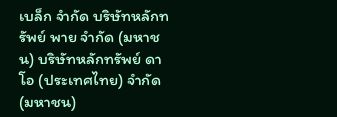เบล็ก จำกัด บริษัทหลักทรัพย์ พาย จำกัด (มหาชน) บริษัทหลักทรัพย์ ดาโอ (ประเทศไทย) จำกัด (มหาชน)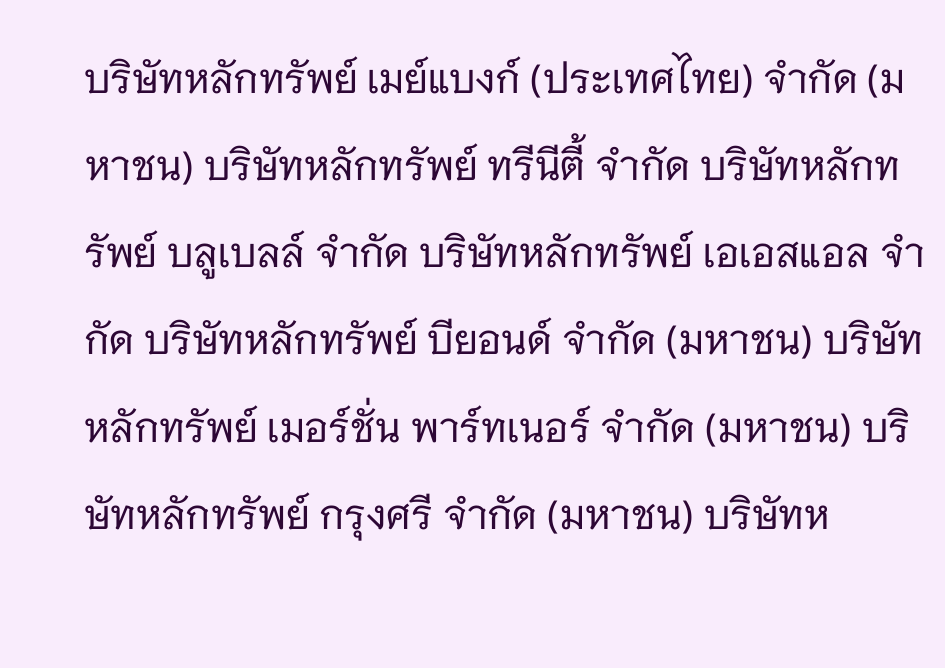บริษัทหลักทรัพย์ เมย์แบงก์ (ประเทศไทย) จำกัด (มหาชน) บริษัทหลักทรัพย์ ทรีนีตี้ จำกัด บริษัทหลักทรัพย์ บลูเบลล์ จำกัด บริษัทหลักทรัพย์ เอเอสแอล จำกัด บริษัทหลักทรัพย์ บียอนด์ จำกัด (มหาชน) บริษัทหลักทรัพย์ เมอร์ชั่น พาร์ทเนอร์ จำกัด (มหาชน) บริษัทหลักทรัพย์ กรุงศรี จำกัด (มหาชน) บริษัทห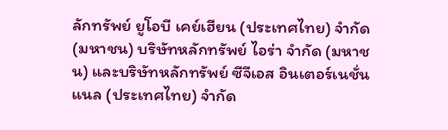ลักทรัพย์ ยูโอบี เคย์เฮียน (ประเทศไทย) จำกัด (มหาชน) บริษัทหลักทรัพย์ ไอร่า จำกัด (มหาชน) และบริษัทหลักทรัพย์ ซีจีเอส อินเตอร์เนชั่นแนล (ประเทศไทย) จำกัด